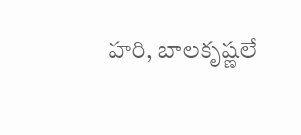హరి, బాలకృష్ణలే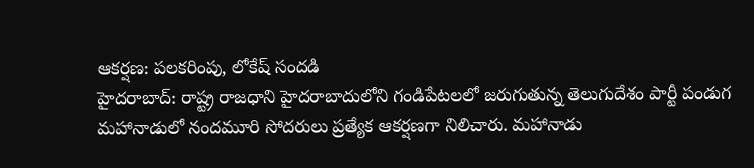ఆకర్షణ: పలకరింపు, లోకేష్ సందడి
హైదరాబాద్: రాష్ట్ర రాజధాని హైదరాబాదులోని గండిపేటలలో జరుగుతున్న తెలుగుదేశం పార్టీ పండుగ మహానాడులో నందమూరి సోదరులు ప్రత్యేక ఆకర్షణగా నిలిచారు. మహానాడు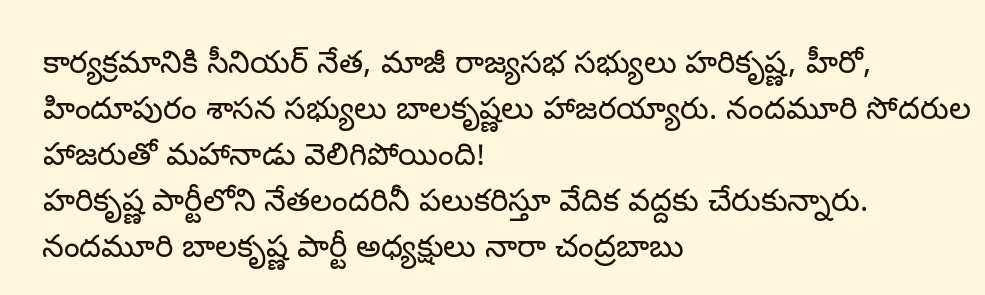కార్యక్రమానికి సీనియర్ నేత, మాజీ రాజ్యసభ సభ్యులు హరికృష్ణ, హీరో, హిందూపురం శాసన సభ్యులు బాలకృష్ణలు హాజరయ్యారు. నందమూరి సోదరుల హాజరుతో మహానాడు వెలిగిపోయింది!
హరికృష్ణ పార్టీలోని నేతలందరినీ పలుకరిస్తూ వేదిక వద్దకు చేరుకున్నారు. నందమూరి బాలకృష్ణ పార్టీ అధ్యక్షులు నారా చంద్రబాబు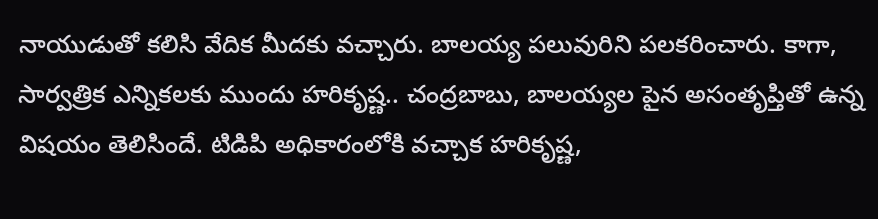నాయుడుతో కలిసి వేదిక మీదకు వచ్చారు. బాలయ్య పలువురిని పలకరించారు. కాగా, సార్వత్రిక ఎన్నికలకు ముందు హరికృష్ణ.. చంద్రబాబు, బాలయ్యల పైన అసంతృప్తితో ఉన్న విషయం తెలిసిందే. టిడిపి అధికారంలోకి వచ్చాక హరికృష్ణ,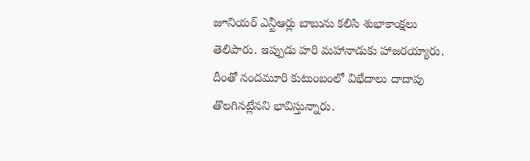జూనియర్ ఎన్టీఆర్లు బాబును కలిసి శుభాకాంక్షలు తెలిపారు. ఇప్పుడు హరి మహానాడుకు హాజరయ్యారు. దీంతో నందమూరి కుటుంబంలో విభేదాలు దాదాపు తొలగినట్లేనని భావిస్తున్నారు.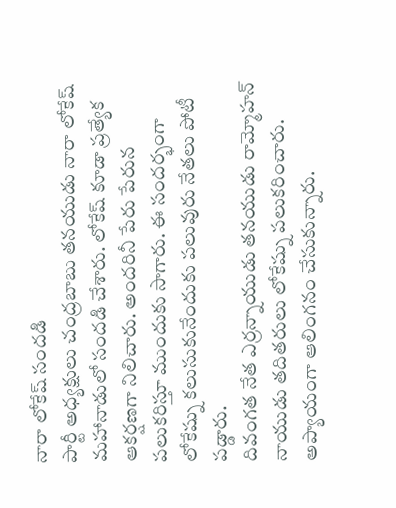నారా లోకేష్ సందడి
పార్టీ అధ్యక్షులు చంద్రబాబు తనయుడు నారా లోకేష్ మహానాడులో సందడి చేశారు. లోకేష్ కూడా ప్రత్యేక ఆకర్షణగా నిలిచారు. అందరినీ పేరు పేరున పలుకరిస్తూ ముందుకు సాగారు. ఈ సందర్భంగా లోకేష్ను కలుసుకునేందుకు పలువురు నేతలు పోటీ పడ్డారు.
దివంగత నేత ఎర్రన్నాయుడు తనయుడు రామ్మోహన్ నాయుడు తదితరులు లోకేష్ను పలుకరించారు. అప్యాయంగా ఆలింగనం చేసుకున్నారు.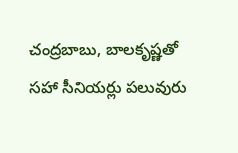చంద్రబాబు, బాలకృష్ణతో సహా సీనియర్లు పలువురు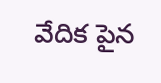వేదిక పైన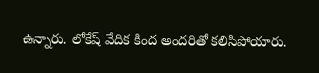ఉన్నారు. లోకేష్ వేదిక కింద అందరితో కలిసిపోయారు.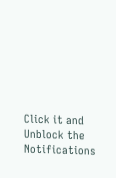Click it and Unblock the Notifications